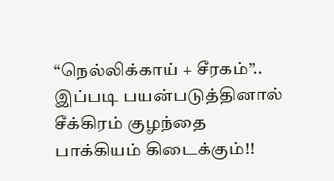“நெல்லிக்காய் + சீரகம்”.. இப்படி பயன்படுத்தினால் சீக்கிரம் குழந்தை பாக்கியம் கிடைக்கும்!!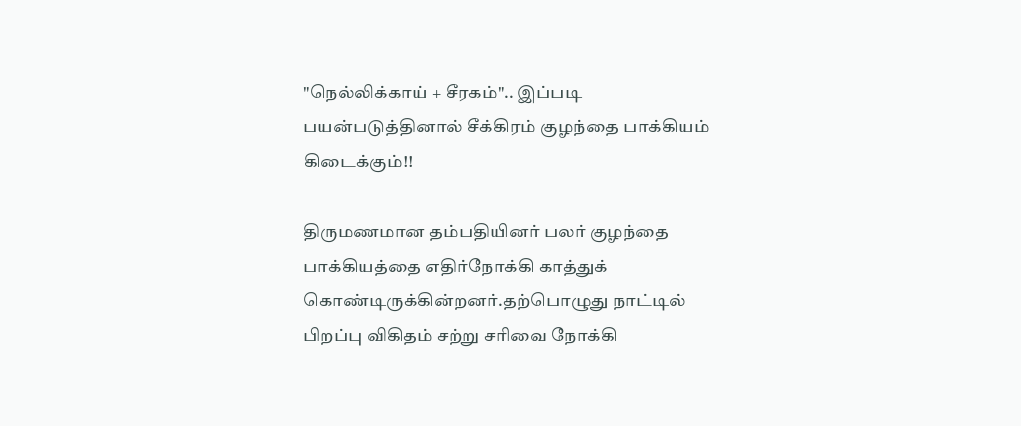"நெல்லிக்காய் + சீரகம்".. இப்படி பயன்படுத்தினால் சீக்கிரம் குழந்தை பாக்கியம் கிடைக்கும்!!

திருமணமான தம்பதியினர் பலர் குழந்தை பாக்கியத்தை எதிர்நோக்கி காத்துக் கொண்டிருக்கின்றனர்.தற்பொழுது நாட்டில் பிறப்பு விகிதம் சற்று சரிவை நோக்கி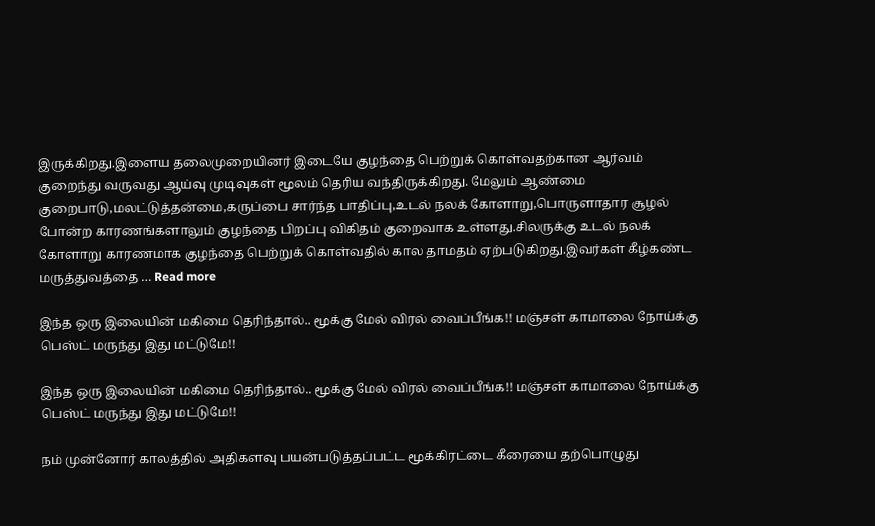இருக்கிறது.இளைய தலைமுறையினர் இடையே குழந்தை பெற்றுக் கொள்வதற்கான ஆர்வம் குறைந்து வருவது ஆய்வு முடிவுகள் மூலம் தெரிய வந்திருக்கிறது. மேலும் ஆண்மை குறைபாடு,மலட்டுத்தன்மை,கருப்பை சார்ந்த பாதிப்பு,உடல் நலக் கோளாறு,பொருளாதார சூழல் போன்ற காரணங்களாலும் குழந்தை பிறப்பு விகிதம் குறைவாக உள்ளது.சிலருக்கு உடல் நலக் கோளாறு காரணமாக குழந்தை பெற்றுக் கொள்வதில் கால தாமதம் ஏற்படுகிறது.இவர்கள் கீழ்கண்ட மருத்துவத்தை … Read more

இந்த ஒரு இலையின் மகிமை தெரிந்தால்.. மூக்கு மேல் விரல் வைப்பீங்க!! மஞ்சள் காமாலை நோய்க்கு பெஸ்ட் மருந்து இது மட்டுமே!!

இந்த ஒரு இலையின் மகிமை தெரிந்தால்.. மூக்கு மேல் விரல் வைப்பீங்க!! மஞ்சள் காமாலை நோய்க்கு பெஸ்ட் மருந்து இது மட்டுமே!!

நம் முன்னோர் காலத்தில் அதிகளவு பயன்படுத்தப்பட்ட மூக்கிரட்டை கீரையை தற்பொழுது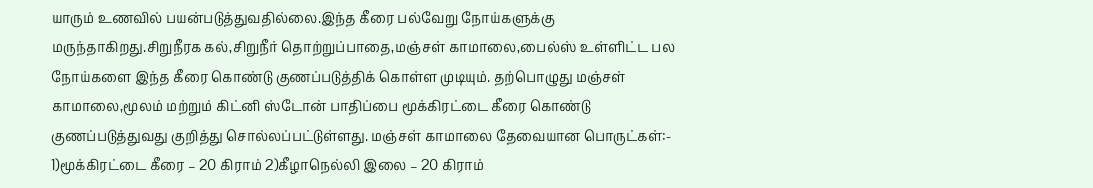யாரும் உணவில் பயன்படுத்துவதில்லை.இந்த கீரை பல்வேறு நோய்களுக்கு மருந்தாகிறது.சிறுநீரக கல்,சிறுநீர் தொற்றுப்பாதை,மஞ்சள் காமாலை,பைல்ஸ் உள்ளிட்ட பல நோய்களை இந்த கீரை கொண்டு குணப்படுத்திக் கொள்ள முடியும். தற்பொழுது மஞ்சள் காமாலை,மூலம் மற்றும் கிட்னி ஸ்டோன் பாதிப்பை மூக்கிரட்டை கீரை கொண்டு குணப்படுத்துவது குறித்து சொல்லப்பட்டுள்ளது. மஞ்சள் காமாலை தேவையான பொருட்கள்:- 1)மூக்கிரட்டை கீரை – 20 கிராம் 2)கீழாநெல்லி இலை – 20 கிராம்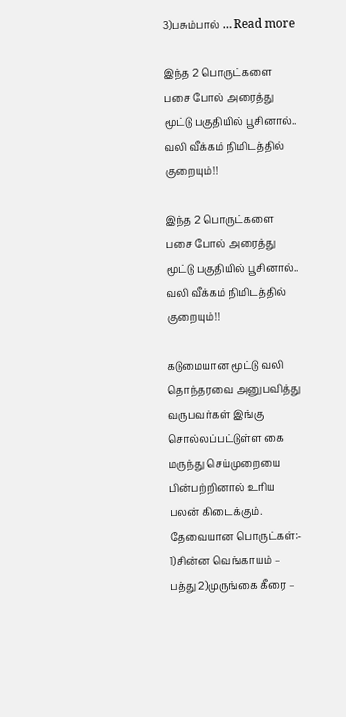3)பசும்பால் … Read more

இந்த 2 பொருட்களை பசை போல் அரைத்து மூட்டு பகுதியில் பூசினால்.. வலி வீக்கம் நிமிடத்தில் குறையும்!!

இந்த 2 பொருட்களை பசை போல் அரைத்து மூட்டு பகுதியில் பூசினால்.. வலி வீக்கம் நிமிடத்தில் குறையும்!!

கடுமையான மூட்டு வலி தொந்தரவை அனுபவித்து வருபவர்கள் இங்கு சொல்லப்பட்டுள்ள கை மருந்து செய்முறையை பின்பற்றினால் உரிய பலன் கிடைக்கும். தேவையான பொருட்கள்:- 1)சின்ன வெங்காயம் – பத்து 2)முருங்கை கீரை –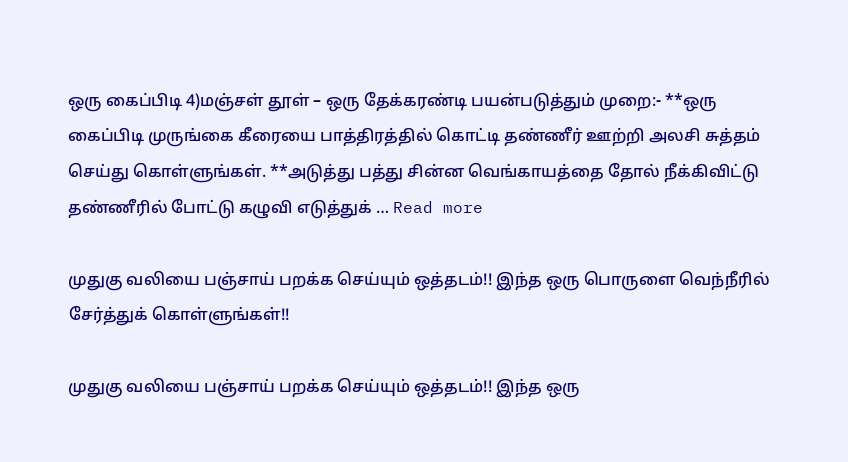ஒரு கைப்பிடி 4)மஞ்சள் தூள் – ஒரு தேக்கரண்டி பயன்படுத்தும் முறை:- **ஒரு கைப்பிடி முருங்கை கீரையை பாத்திரத்தில் கொட்டி தண்ணீர் ஊற்றி அலசி சுத்தம் செய்து கொள்ளுங்கள். **அடுத்து பத்து சின்ன வெங்காயத்தை தோல் நீக்கிவிட்டு தண்ணீரில் போட்டு கழுவி எடுத்துக் … Read more

முதுகு வலியை பஞ்சாய் பறக்க செய்யும் ஒத்தடம்!! இந்த ஒரு பொருளை வெந்நீரில் சேர்த்துக் கொள்ளுங்கள்!!

முதுகு வலியை பஞ்சாய் பறக்க செய்யும் ஒத்தடம்!! இந்த ஒரு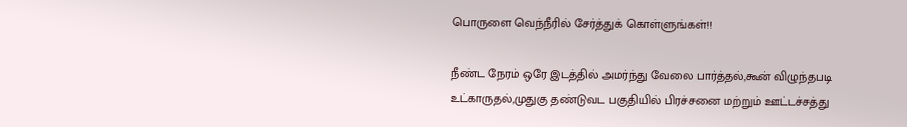பொருளை வெந்நீரில் சேர்த்துக் கொள்ளுங்கள்!!

நீண்ட நேரம் ஒரே இடத்தில் அமர்ந்து வேலை பார்த்தல்,கூன் விழுந்தபடி உட்காருதல்,முதுகு தண்டுவட பகுதியில் பிரச்சனை மற்றும் ஊட்டச்சத்து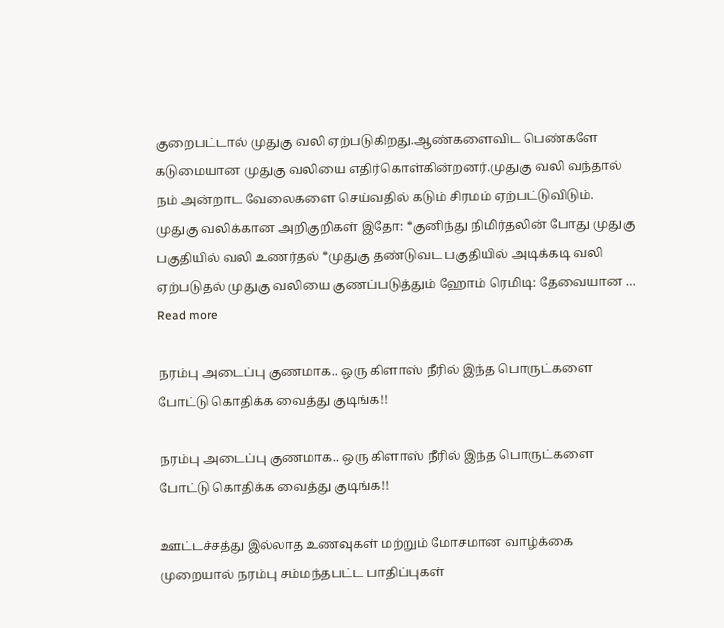குறைபட்டால் முதுகு வலி ஏற்படுகிறது.ஆண்களைவிட பெண்களே கடுமையான முதுகு வலியை எதிர்கொள்கின்றனர்.முதுகு வலி வந்தால் நம் அன்றாட வேலைகளை செய்வதில் கடும் சிரமம் ஏற்பட்டுவிடும். முதுகு வலிக்கான அறிகுறிகள் இதோ: *குனிந்து நிமிர்தலின் போது முதுகு பகுதியில் வலி உணர்தல் *முதுகு தண்டுவட பகுதியில் அடிக்கடி வலி ஏற்படுதல் முதுகு வலியை குணப்படுத்தும் ஹோம் ரெமிடி: தேவையான … Read more

நரம்பு அடைப்பு குணமாக.. ஒரு கிளாஸ் நீரில் இந்த பொருட்களை போட்டு கொதிக்க வைத்து குடிங்க!!

நரம்பு அடைப்பு குணமாக.. ஒரு கிளாஸ் நீரில் இந்த பொருட்களை போட்டு கொதிக்க வைத்து குடிங்க!!

ஊட்டச்சத்து இல்லாத உணவுகள் மற்றும் மோசமான வாழ்க்கை முறையால் நரம்பு சம்மந்தபட்ட பாதிப்புகள்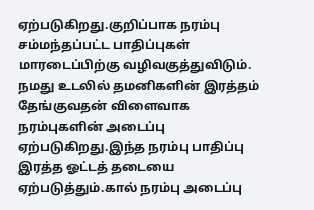ஏற்படுகிறது.குறிப்பாக நரம்பு சம்மந்தப்பட்ட பாதிப்புகள் மாரடைப்பிற்கு வழிவகுத்துவிடும். நமது உடலில் தமனிகளின் இரத்தம் தேங்குவதன் விளைவாக நரம்புகளின் அடைப்பு ஏற்படுகிறது.இந்த நரம்பு பாதிப்பு இரத்த ஓட்டத் தடையை ஏற்படுத்தும்.கால் நரம்பு அடைப்பு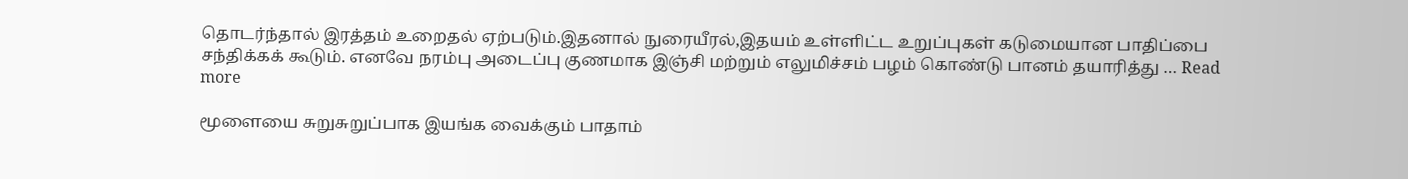தொடர்ந்தால் இரத்தம் உறைதல் ஏற்படும்.இதனால் நுரையீரல்,இதயம் உள்ளிட்ட உறுப்புகள் கடுமையான பாதிப்பை சந்திக்கக் கூடும். எனவே நரம்பு அடைப்பு குணமாக இஞ்சி மற்றும் எலுமிச்சம் பழம் கொண்டு பானம் தயாரித்து … Read more

மூளையை சுறுசுறுப்பாக இயங்க வைக்கும் பாதாம்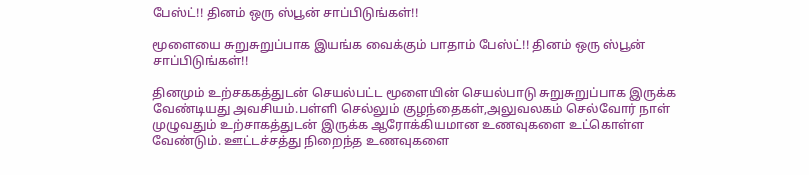பேஸ்ட்!! தினம் ஒரு ஸ்பூன் சாப்பிடுங்கள்!!

மூளையை சுறுசுறுப்பாக இயங்க வைக்கும் பாதாம் பேஸ்ட்!! தினம் ஒரு ஸ்பூன் சாப்பிடுங்கள்!!

தினமும் உற்சககத்துடன் செயல்பட்ட மூளையின் செயல்பாடு சுறுசுறுப்பாக இருக்க வேண்டியது அவசியம்.பள்ளி செல்லும் குழந்தைகள்,அலுவலகம் செல்வோர் நாள் முழுவதும் உற்சாகத்துடன் இருக்க ஆரோக்கியமான உணவுகளை உட்கொள்ள வேண்டும். ஊட்டச்சத்து நிறைந்த உணவுகளை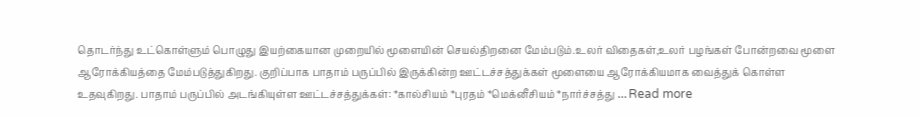தொடர்ந்து உட்கொள்ளும் பொழுது இயற்கையான முறையில் மூளையின் செயல்திறனை மேம்படும்.உலர் விதைகள்,உலர் பழங்கள் போன்றவை மூளை ஆரோக்கியத்தை மேம்படுத்துகிறது. குறிப்பாக பாதாம் பருப்பில் இருக்கின்ற ஊட்டச்சத்துக்கள் மூளையை ஆரோக்கியமாக வைத்துக் கொள்ள உதவுகிறது. பாதாம் பருப்பில் அடங்கியுள்ள ஊட்டச்சத்துக்கள்: *கால்சியம் *புரதம் *மெக்னீசியம் *நார்ச்சத்து … Read more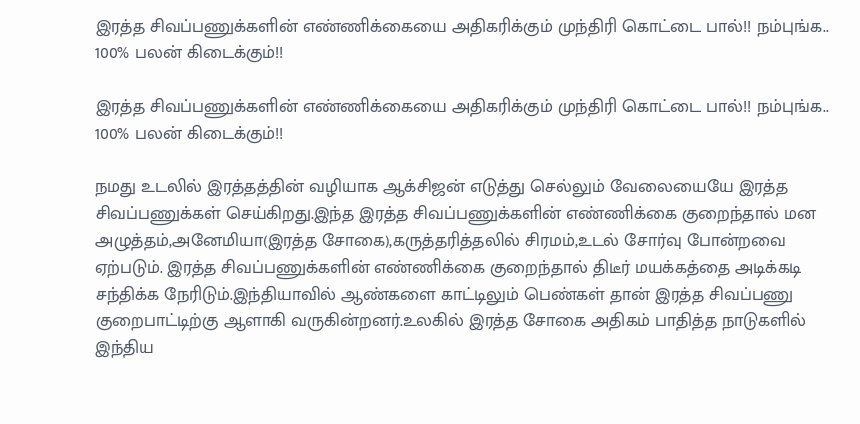இரத்த சிவப்பணுக்களின் எண்ணிக்கையை அதிகரிக்கும் முந்திரி கொட்டை பால்!! நம்புங்க.. 100% பலன் கிடைக்கும்!!

இரத்த சிவப்பணுக்களின் எண்ணிக்கையை அதிகரிக்கும் முந்திரி கொட்டை பால்!! நம்புங்க.. 100% பலன் கிடைக்கும்!!

நமது உடலில் இரத்தத்தின் வழியாக ஆக்சிஜன் எடுத்து செல்லும் வேலையையே இரத்த சிவப்பணுக்கள் செய்கிறது.இந்த இரத்த சிவப்பணுக்களின் எண்ணிக்கை குறைந்தால் மன அழுத்தம்,அனேமியா(இரத்த சோகை),கருத்தரித்தலில் சிரமம்,உடல் சோர்வு போன்றவை ஏற்படும். இரத்த சிவப்பணுக்களின் எண்ணிக்கை குறைந்தால் திடீர் மயக்கத்தை அடிக்கடி சந்திக்க நேரிடும்.இந்தியாவில் ஆண்களை காட்டிலும் பெண்கள் தான் இரத்த சிவப்பணு குறைபாட்டிற்கு ஆளாகி வருகின்றனர்.உலகில் இரத்த சோகை அதிகம் பாதித்த நாடுகளில் இந்திய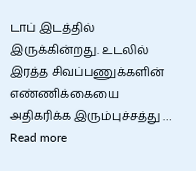டாப் இடத்தில் இருக்கின்றது. உடலில் இரத்த சிவப்பணுக்களின் எண்ணிக்கையை அதிகரிக்க இரும்புச்சத்து … Read more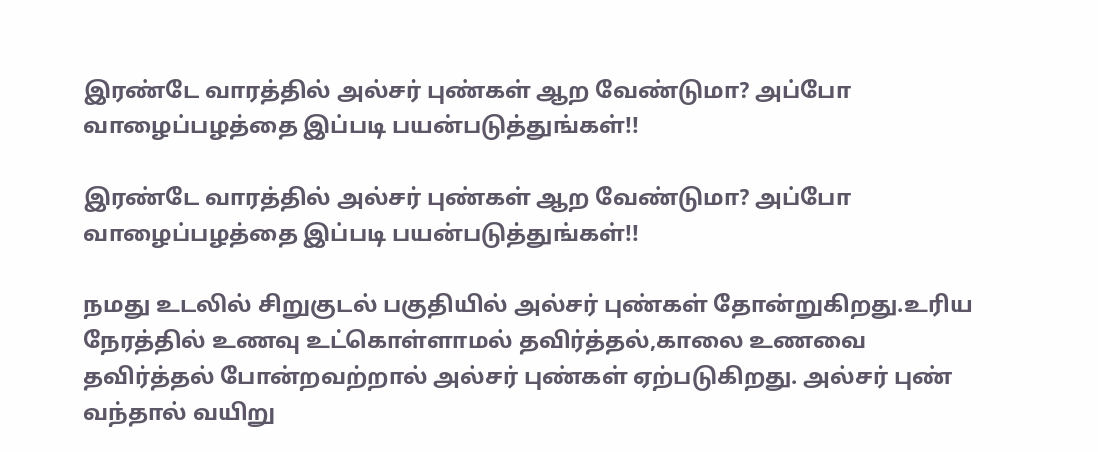இரண்டே வாரத்தில் அல்சர் புண்கள் ஆற வேண்டுமா? அப்போ வாழைப்பழத்தை இப்படி பயன்படுத்துங்கள்!!

இரண்டே வாரத்தில் அல்சர் புண்கள் ஆற வேண்டுமா? அப்போ வாழைப்பழத்தை இப்படி பயன்படுத்துங்கள்!!

நமது உடலில் சிறுகுடல் பகுதியில் அல்சர் புண்கள் தோன்றுகிறது.உரிய நேரத்தில் உணவு உட்கொள்ளாமல் தவிர்த்தல்,காலை உணவை தவிர்த்தல் போன்றவற்றால் அல்சர் புண்கள் ஏற்படுகிறது. அல்சர் புண் வந்தால் வயிறு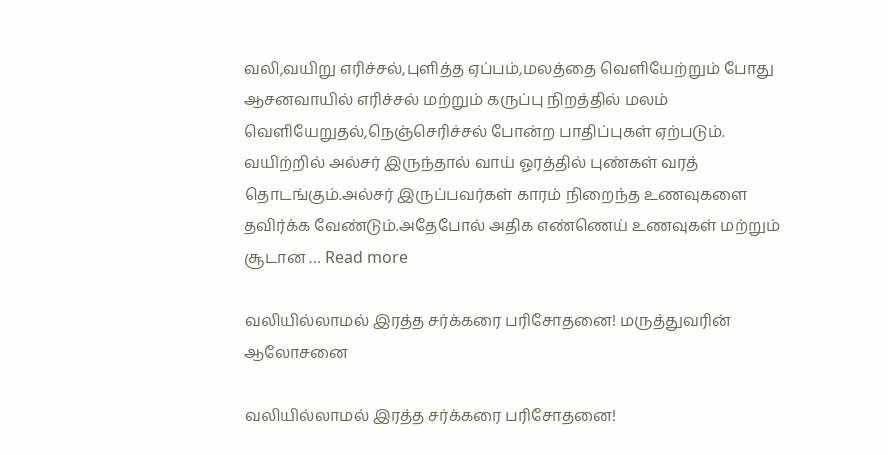வலி,வயிறு எரிச்சல்,புளித்த ஏப்பம்,மலத்தை வெளியேற்றும் போது ஆசனவாயில் எரிச்சல் மற்றும் கருப்பு நிறத்தில் மலம் வெளியேறுதல்,நெஞ்செரிச்சல் போன்ற பாதிப்புகள் ஏற்படும். வயிற்றில் அல்சர் இருந்தால் வாய் ஓரத்தில் புண்கள் வரத் தொடங்கும்.அல்சர் இருப்பவர்கள் காரம் நிறைந்த உணவுகளை தவிர்க்க வேண்டும்.அதேபோல் அதிக எண்ணெய் உணவுகள் மற்றும் சூடான … Read more

வலியில்லாமல் இரத்த சர்க்கரை பரிசோதனை! மருத்துவரின் ஆலோசனை

வலியில்லாமல் இரத்த சர்க்கரை பரிசோதனை!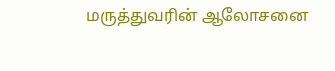மருத்துவரின் ஆலோசனை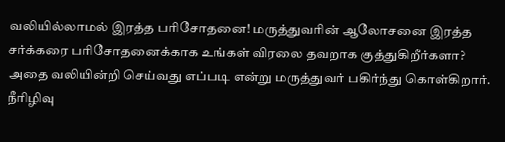வலியில்லாமல் இரத்த பரிசோதனை! மருத்துவரின் ஆலோசனை இரத்த சர்க்கரை பரிசோதனைக்காக உங்கள் விரலை தவறாக குத்துகிறீர்களா? அதை வலியின்றி செய்வது எப்படி என்று மருத்துவர் பகிர்ந்து கொள்கிறார். நீரிழிவு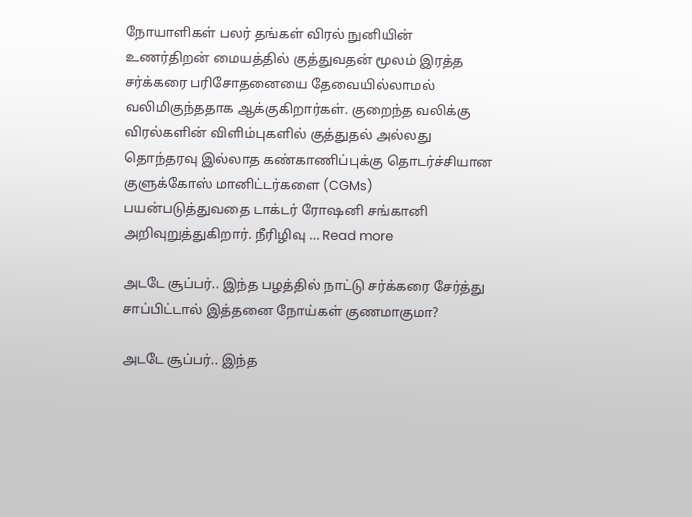நோயாளிகள் பலர் தங்கள் விரல் நுனியின் உணர்திறன் மையத்தில் குத்துவதன் மூலம் இரத்த சர்க்கரை பரிசோதனையை தேவையில்லாமல் வலிமிகுந்ததாக ஆக்குகிறார்கள். குறைந்த வலிக்கு விரல்களின் விளிம்புகளில் குத்துதல் அல்லது தொந்தரவு இல்லாத கண்காணிப்புக்கு தொடர்ச்சியான குளுக்கோஸ் மானிட்டர்களை (CGMs) பயன்படுத்துவதை டாக்டர் ரோஷனி சங்கானி அறிவுறுத்துகிறார். நீரிழிவு … Read more

அடடே சூப்பர்.. இந்த பழத்தில் நாட்டு சர்க்கரை சேர்த்து சாப்பிட்டால் இத்தனை நோய்கள் குணமாகுமா?

அடடே சூப்பர்.. இந்த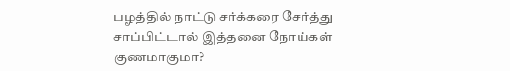பழத்தில் நாட்டு சர்க்கரை சேர்த்து சாப்பிட்டால் இத்தனை நோய்கள் குணமாகுமா?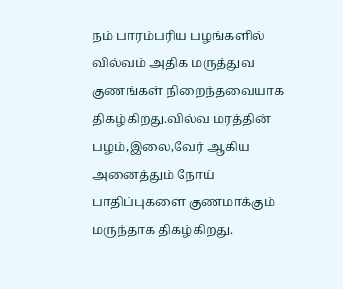நம் பாரம்பரிய பழங்களில் வில்வம் அதிக மருத்துவ குணங்கள் நிறைந்தவையாக திகழ்கிறது.வில்வ மரத்தின் பழம்,இலை,வேர் ஆகிய அனைத்தும் நோய் பாதிப்புகளை குணமாக்கும் மருந்தாக திகழ்கிறது.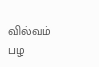வில்வம் பழ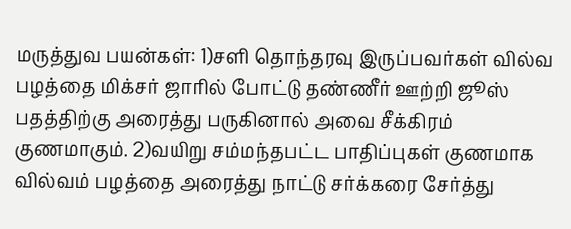மருத்துவ பயன்கள்: 1)சளி தொந்தரவு இருப்பவர்கள் வில்வ பழத்தை மிக்சர் ஜாரில் போட்டு தண்ணீர் ஊற்றி ஜூஸ் பதத்திற்கு அரைத்து பருகினால் அவை சீக்கிரம் குணமாகும். 2)வயிறு சம்மந்தபட்ட பாதிப்புகள் குணமாக வில்வம் பழத்தை அரைத்து நாட்டு சர்க்கரை சேர்த்து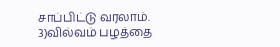சாப்பிட்டு வரலாம். 3)வில்வம் பழத்தை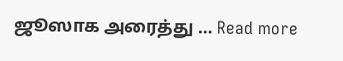ஜூஸாக அரைத்து … Read more